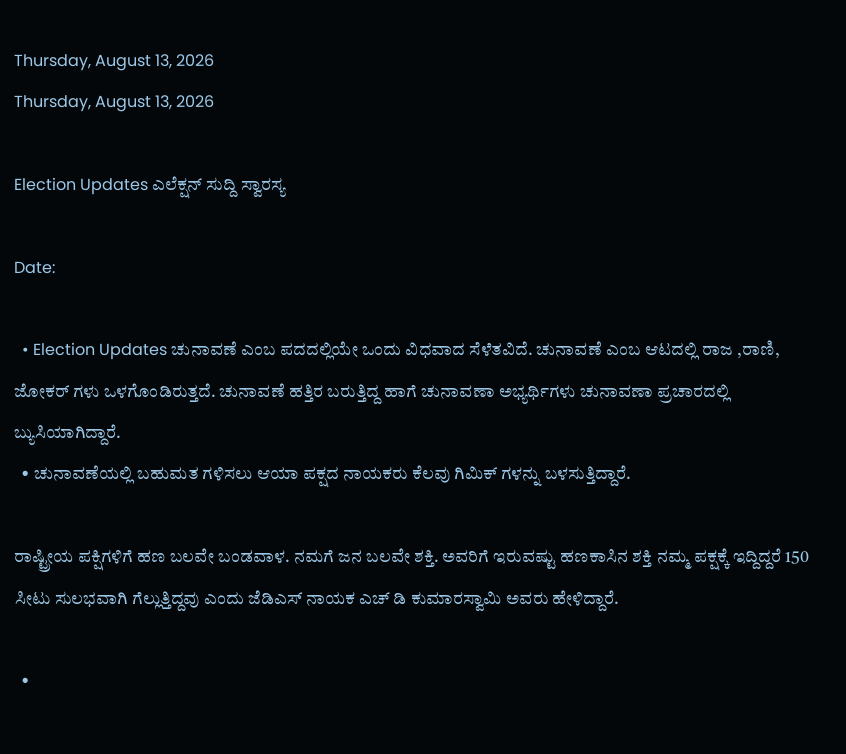Thursday, August 13, 2026
Thursday, August 13, 2026

Election Updates ಎಲೆಕ್ಷನ್ ಸುದ್ದಿ ಸ್ವಾರಸ್ಯ

Date:

  • Election Updates ಚುನಾವಣೆ ಎಂಬ ಪದದಲ್ಲಿಯೇ ಒಂದು ವಿಧವಾದ ಸೆಳೆತವಿದೆ. ಚುನಾವಣೆ ಎಂಬ ಆಟದಲ್ಲಿ ರಾಜ ,ರಾಣಿ, ಜೋಕರ್ ಗಳು ಒಳಗೊಂಡಿರುತ್ತದೆ. ಚುನಾವಣೆ ಹತ್ತಿರ ಬರುತ್ತಿದ್ದ ಹಾಗೆ ಚುನಾವಣಾ ಅಭ್ಯರ್ಥಿಗಳು ಚುನಾವಣಾ ಪ್ರಚಾರದಲ್ಲಿ ಬ್ಯುಸಿಯಾಗಿದ್ದಾರೆ.
  • ಚುನಾವಣೆಯಲ್ಲಿ ಬಹುಮತ ಗಳಿಸಲು ಆಯಾ ಪಕ್ಷದ ನಾಯಕರು ಕೆಲವು ಗಿಮಿಕ್ ಗಳನ್ನು ಬಳಸುತ್ತಿದ್ದಾರೆ.

ರಾಷ್ಟ್ರೀಯ ಪಕ್ಷಿಗಳಿಗೆ ಹಣ ಬಲವೇ ಬಂಡವಾಳ. ನಮಗೆ ಜನ ಬಲವೇ ಶಕ್ತಿ. ಅವರಿಗೆ ಇರುವಷ್ಟು ಹಣಕಾಸಿನ ಶಕ್ತಿ ನಮ್ಮ ಪಕ್ಷಕ್ಕೆ ಇದ್ದಿದ್ದರೆ 150 ಸೀಟು ಸುಲಭವಾಗಿ ಗೆಲ್ಲುತ್ತಿದ್ದವು ಎಂದು ಜೆಡಿಎಸ್ ನಾಯಕ ಎಚ್ ಡಿ ಕುಮಾರಸ್ವಾಮಿ ಅವರು ಹೇಳಿದ್ದಾರೆ.

  •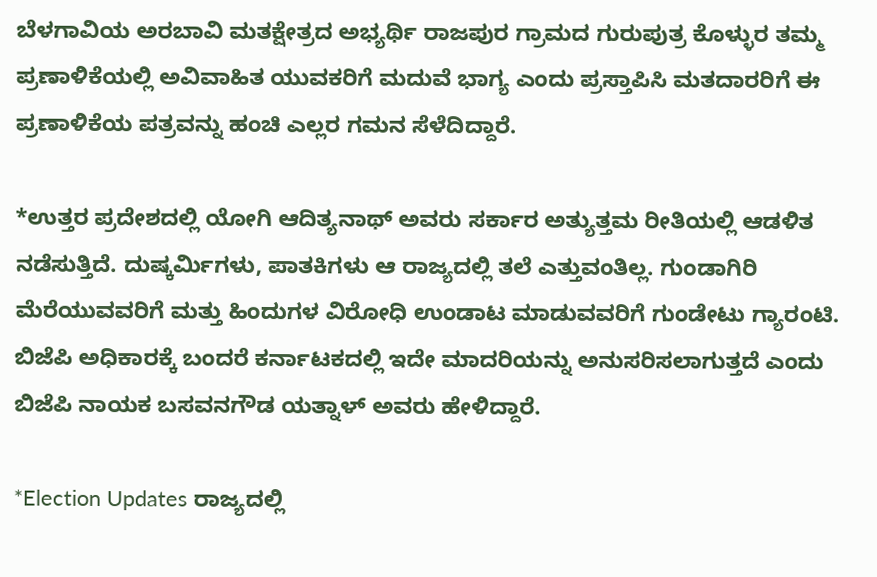ಬೆಳಗಾವಿಯ ಅರಬಾವಿ ಮತಕ್ಷೇತ್ರದ ಅಭ್ಯರ್ಥಿ ರಾಜಪುರ ಗ್ರಾಮದ ಗುರುಪುತ್ರ ಕೊಳ್ಳುರ ತಮ್ಮ ಪ್ರಣಾಳಿಕೆಯಲ್ಲಿ ಅವಿವಾಹಿತ ಯುವಕರಿಗೆ ಮದುವೆ ಭಾಗ್ಯ ಎಂದು ಪ್ರಸ್ತಾಪಿಸಿ ಮತದಾರರಿಗೆ ಈ ಪ್ರಣಾಳಿಕೆಯ ಪತ್ರವನ್ನು ಹಂಚಿ ಎಲ್ಲರ ಗಮನ ಸೆಳೆದಿದ್ದಾರೆ.

*ಉತ್ತರ ಪ್ರದೇಶದಲ್ಲಿ ಯೋಗಿ ಆದಿತ್ಯನಾಥ್ ಅವರು ಸರ್ಕಾರ ಅತ್ಯುತ್ತಮ ರೀತಿಯಲ್ಲಿ ಆಡಳಿತ ನಡೆಸುತ್ತಿದೆ. ದುಷ್ಕರ್ಮಿಗಳು, ಪಾತಕಿಗಳು ಆ ರಾಜ್ಯದಲ್ಲಿ ತಲೆ ಎತ್ತುವಂತಿಲ್ಲ. ಗುಂಡಾಗಿರಿ ಮೆರೆಯುವವರಿಗೆ ಮತ್ತು ಹಿಂದುಗಳ ವಿರೋಧಿ ಉಂಡಾಟ ಮಾಡುವವರಿಗೆ ಗುಂಡೇಟು ಗ್ಯಾರಂಟಿ. ಬಿಜೆಪಿ ಅಧಿಕಾರಕ್ಕೆ ಬಂದರೆ ಕರ್ನಾಟಕದಲ್ಲಿ ಇದೇ ಮಾದರಿಯನ್ನು ಅನುಸರಿಸಲಾಗುತ್ತದೆ ಎಂದು ಬಿಜೆಪಿ ನಾಯಕ ಬಸವನಗೌಡ ಯತ್ನಾಳ್ ಅವರು ಹೇಳಿದ್ದಾರೆ.

*Election Updates ರಾಜ್ಯದಲ್ಲಿ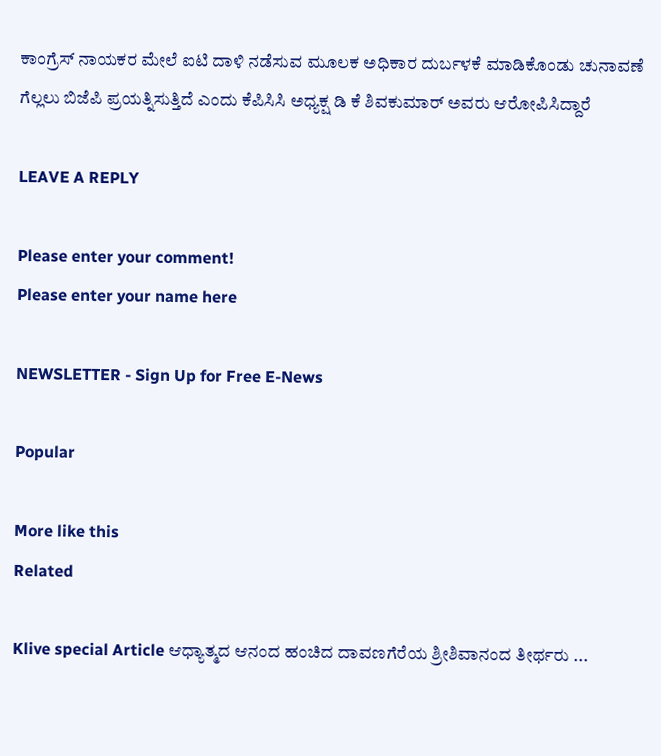ಕಾಂಗ್ರೆಸ್ ನಾಯಕರ ಮೇಲೆ ಐಟಿ ದಾಳಿ ನಡೆಸುವ ಮೂಲಕ ಅಧಿಕಾರ ದುರ್ಬಳಕೆ ಮಾಡಿಕೊಂಡು ಚುನಾವಣೆ ಗೆಲ್ಲಲು ಬಿಜೆಪಿ ಪ್ರಯತ್ನಿಸುತ್ತಿದೆ ಎಂದು ಕೆಪಿಸಿಸಿ ಅಧ್ಯಕ್ಷ ಡಿ ಕೆ ಶಿವಕುಮಾರ್ ಅವರು ಆರೋಪಿಸಿದ್ದಾರೆ

LEAVE A REPLY

Please enter your comment!
Please enter your name here

NEWSLETTER - Sign Up for Free E-News

Popular

More like this
Related

Klive special Article ಆಧ್ಯಾತ್ಮದ ಆನಂದ ಹಂಚಿದ ದಾವಣಗೆರೆಯ ಶ್ರೀಶಿವಾನಂದ ತೀರ್ಥರು ...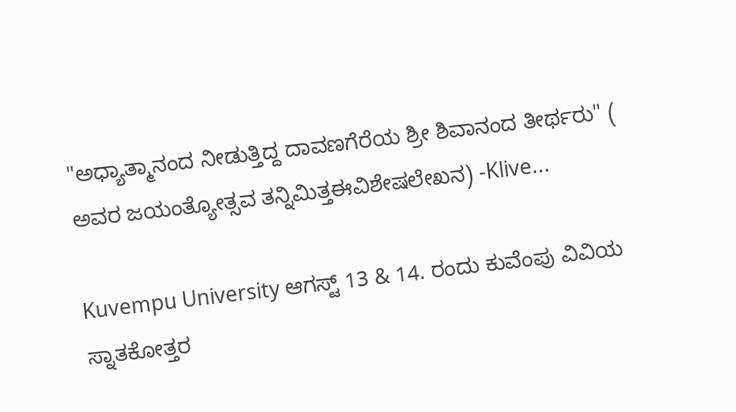"ಅಧ್ಯಾತ್ಮಾನಂದ ನೀಡುತ್ತಿದ್ದ ದಾವಣಗೆರೆಯ ಶ್ರೀ ಶಿವಾನಂದ ತೀರ್ಥರು" ( ಅವರ ಜಯಂತ್ಯೋತ್ಸವ ತನ್ನಿಮಿತ್ತಈವಿಶೇಷಲೇಖನ) -Klive...

Kuvempu University ಆಗಸ್ಟ್ 13 & 14. ರಂದು ಕುವೆಂಪು ವಿವಿಯ ಸ್ನಾತಕೋತ್ತರ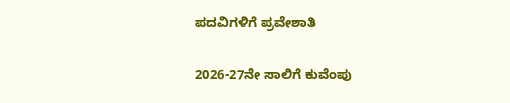ಪದವಿಗಳಿಗೆ ಪ್ರವೇಶಾತಿ

2026-27ನೇ ಸಾಲಿಗೆ ಕುವೆಂಪು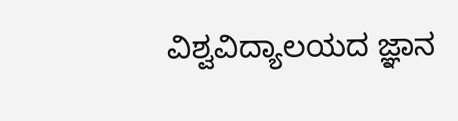ವಿಶ್ವವಿದ್ಯಾಲಯದ ಜ್ಞಾನ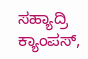ಸಹ್ಯಾದ್ರಿ ಕ್ಯಾಂಪಸ್,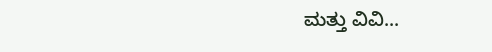ಮತ್ತು ವಿವಿ...